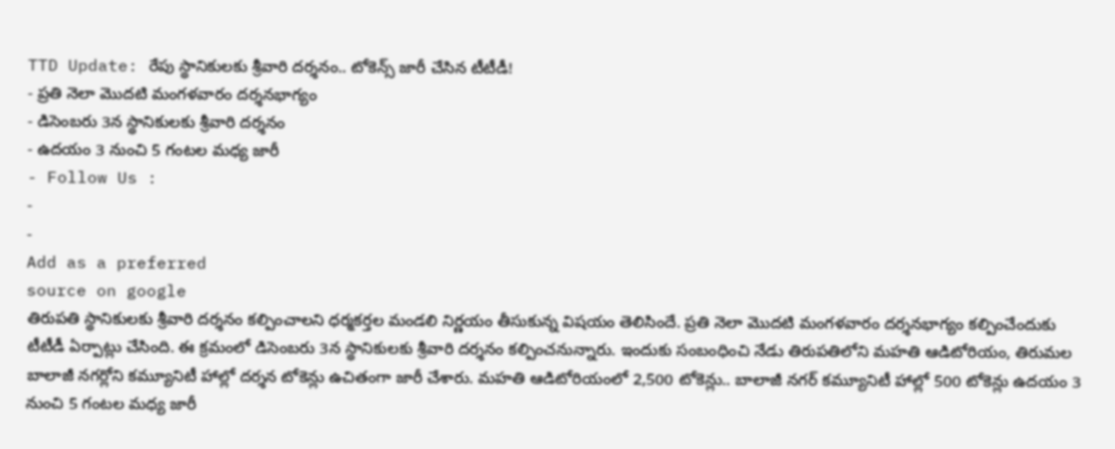TTD Update: రేపు స్థానికులకు శ్రీవారి దర్శనం.. టోకెన్స్ జారీ చేసిన టీటీడీ!
- ప్రతి నెలా మొదటి మంగళవారం దర్శనభాగ్యం
- డిసెంబరు 3న స్థానికులకు శ్రీవారి దర్శనం
- ఉదయం 3 నుంచి 5 గంటల మధ్య జారీ
- Follow Us :
-
-
Add as a preferred
source on google
తిరుపతి స్థానికులకు శ్రీవారి దర్శనం కల్పించాలని ధర్మకర్తల మండలి నిర్ణయం తీసుకున్న విషయం తెలిసిందే. ప్రతి నెలా మొదటి మంగళవారం దర్శనభాగ్యం కల్పించేందుకు టీటీడీ ఏర్పాట్లు చేసింది. ఈ క్రమంలో డిసెంబరు 3న స్థానికులకు శ్రీవారి దర్శనం కల్పించనున్నారు. ఇందుకు సంబంధించి నేడు తిరుపతిలోని మహతి ఆడిటోరియం, తిరుమల బాలాజీ నగర్లోని కమ్యూనిటీ హాల్లో దర్శన టోకెన్లు ఉచితంగా జారీ చేశారు. మహతి ఆడిటోరియంలో 2,500 టోకెన్లు.. బాలాజీ నగర్ కమ్యూనిటీ హాల్లో 500 టోకెన్లు ఉదయం 3 నుంచి 5 గంటల మధ్య జారీ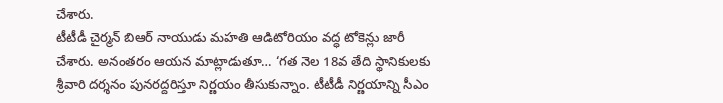చేశారు.
టీటీడీ చైర్మన్ బిఆర్ నాయుడు మహతి ఆడిటోరియం వద్ధ టోకెన్లు జారీ చేశారు. అనంతరం ఆయన మాట్లాడుతూ… ‘గత నెల 18వ తేది స్థానికులకు శ్రీవారి దర్శనం పునరద్దరిస్తూ నిర్ణయం తీసుకున్నాం. టీటీడీ నిర్ణయాన్ని సీఎం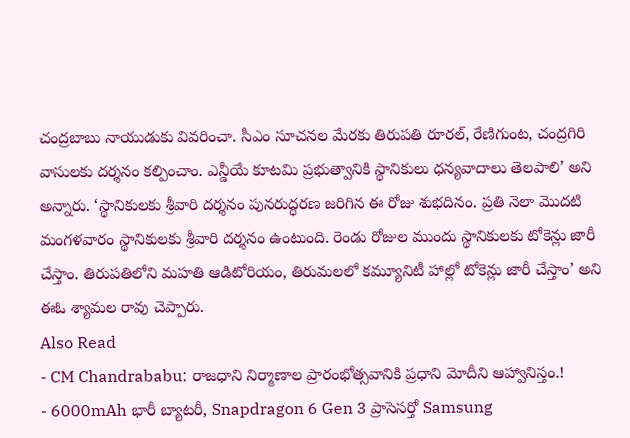చంద్రబాబు నాయుడుకు వివరించా. సీఎం సూచనల మేరకు తిరుపతి రూరల్, రేణిగుంట, చంద్రగిరి వాసులకు దర్శనం కల్పించాం. ఎన్డీయే కూటమి ప్రభుత్వానికి స్థానికులు ధన్యవాదాలు తెలపాలి’ అని అన్నారు. ‘స్థానికులకు శ్రీవారి దర్శనం పునరుద్ధరణ జరిగిన ఈ రోజు శుభదినం. ప్రతి నెలా మొదటి మంగళవారం స్థానికులకు శ్రీవారి దర్శనం ఉంటుంది. రెండు రోజుల ముందు స్థానికులకు టోకెన్లు జారీ చేస్తాం. తిరుపతిలోని మహతి ఆడిటోరియం, తిరుమలలో కమ్యూనిటీ హాల్లో టోకెన్లు జారీ చేస్తాం’ అని ఈఓ శ్యామల రావు చెప్పారు.
Also Read
- CM Chandrababu: రాజధాని నిర్మాణాల ప్రారంభోత్సవానికి ప్రధాని మోదీని ఆహ్వానిస్తం.!
- 6000mAh భారీ బ్యాటరీ, Snapdragon 6 Gen 3 ప్రాసెసర్తో Samsung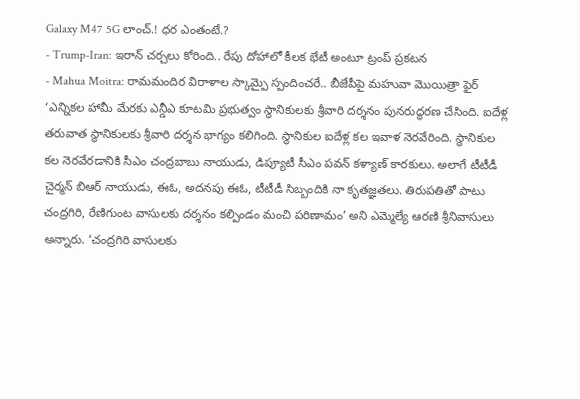Galaxy M47 5G లాంచ్.! ధర ఎంతంటే.?
- Trump-Iran: ఇరాన్ చర్చలు కోరింది.. రేపు దోహాలో కీలక భేటీ అంటూ ట్రంప్ ప్రకటన
- Mahua Moitra: రామమందిర విరాళాల స్కామ్పై స్పందించరే.. బీజేపీపై మహువా మొయిత్రా ఫైర్
‘ఎన్నికల హామీ మేరకు ఎన్డీఎ కూటమి ప్రభుత్వం స్థానికులకు శ్రీవారి దర్శనం పునరుద్ధరణ చేసింది. ఐదేళ్ల తరువాత స్థానికులకు శ్రీవారి దర్శన భాగ్యం కలిగింది. స్థానికుల ఐదేళ్ల కల ఇవాళ నెరవేరింది. స్థానికుల కల నెరవేరడానికి సీఎం చంద్రబాబు నాయుడు, డిప్యూటీ సీఎం పవన్ కళ్యాణ్ కారకులు. అలాగే టీటీడీ చైర్మన్ బిఆర్ నాయుడు, ఈఓ, అదనపు ఈఓ, టీటీడీ సిబ్బందికి నా కృతజ్ఞతలు. తిరుపతితో పాటు చంద్రగిరి, రేణిగుంట వాసులకు దర్శనం కల్పిండం మంచి పరిణామం’ అని ఎమ్మెల్యే ఆరణి శ్రీనివాసులు అన్నారు. ‘చంద్రగిరి వాసులకు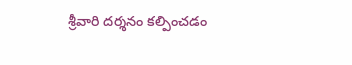శ్రీవారి దర్శనం కల్పించడం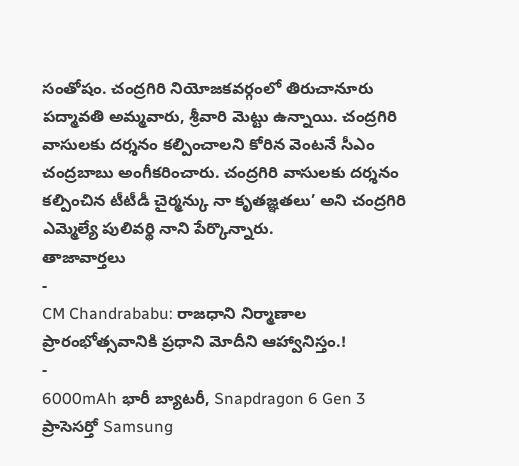సంతోషం. చంద్రగిరి నియోజకవర్గంలో తిరుచానూరు పద్మావతి అమ్మవారు, శ్రీవారి మెట్టు ఉన్నాయి. చంద్రగిరి వాసులకు దర్శనం కల్పించాలని కోరిన వెంటనే సీఎం చంద్రబాబు అంగీకరించారు. చంద్రగిరి వాసులకు దర్శనం కల్పించిన టీటీడీ చైర్మన్కు నా కృతజ్ఞతలు’ అని చంద్రగిరి ఎమ్మెల్యే పులివర్థి నాని పేర్కొన్నారు.
తాజావార్తలు
-
CM Chandrababu: రాజధాని నిర్మాణాల ప్రారంభోత్సవానికి ప్రధాని మోదీని ఆహ్వానిస్తం.!
-
6000mAh భారీ బ్యాటరీ, Snapdragon 6 Gen 3 ప్రాసెసర్తో Samsung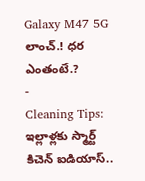Galaxy M47 5G లాంచ్.! ధర ఎంతంటే.?
-
Cleaning Tips: ఇల్లాళ్లకు స్మార్ట్ కిచెన్ ఐడియాస్..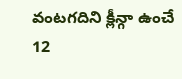వంటగదిని క్లీన్గా ఉంచే 12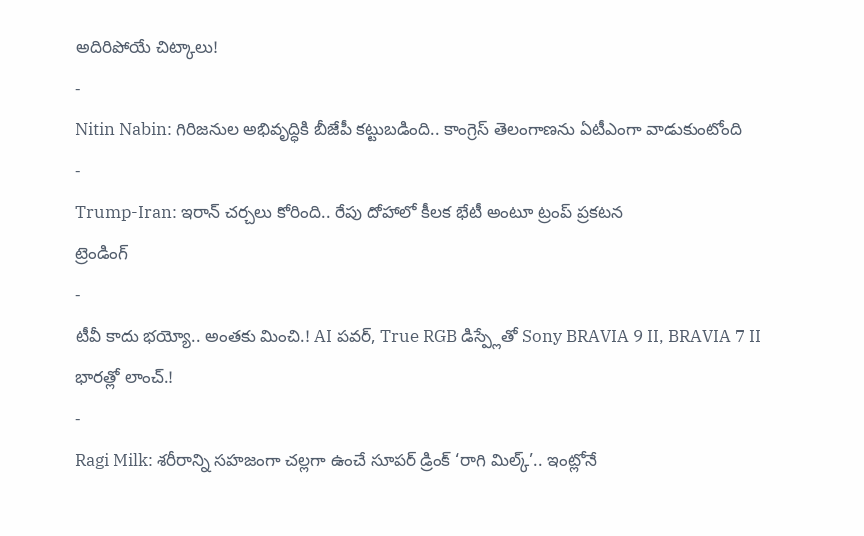అదిరిపోయే చిట్కాలు!
-
Nitin Nabin: గిరిజనుల అభివృద్ధికి బీజేపీ కట్టుబడింది.. కాంగ్రెస్ తెలంగాణను ఏటీఎంగా వాడుకుంటోంది
-
Trump-Iran: ఇరాన్ చర్చలు కోరింది.. రేపు దోహాలో కీలక భేటీ అంటూ ట్రంప్ ప్రకటన
ట్రెండింగ్
-
టీవీ కాదు భయ్యో.. అంతకు మించి.! AI పవర్, True RGB డిస్ప్లేతో Sony BRAVIA 9 II, BRAVIA 7 II భారత్లో లాంచ్.!
-
Ragi Milk: శరీరాన్ని సహజంగా చల్లగా ఉంచే సూపర్ డ్రింక్ ‘రాగి మిల్క్’.. ఇంట్లోనే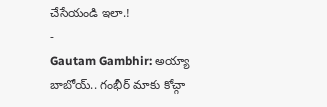చేసేయండి ఇలా.!
-
Gautam Gambhir: అయ్యా బాబోయ్.. గంభీర్ మాకు కోచ్గా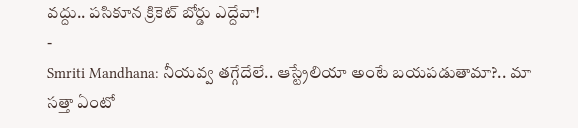వద్దు.. పసికూన క్రికెట్ బోర్డు ఎద్దేవా!
-
Smriti Mandhana: నీయవ్వ తగ్గేదేలే.. ఆస్ట్రేలియా అంటే బయపడుతామా?.. మా సత్తా ఏంటో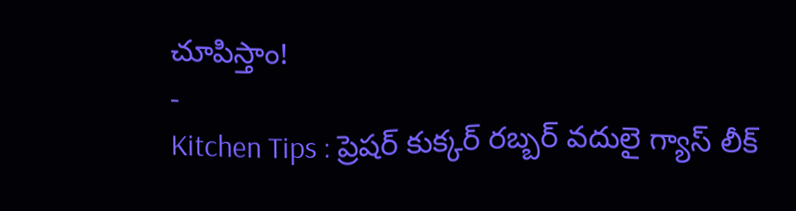చూపిస్తాం!
-
Kitchen Tips : ప్రెషర్ కుక్కర్ రబ్బర్ వదులై గ్యాస్ లీక్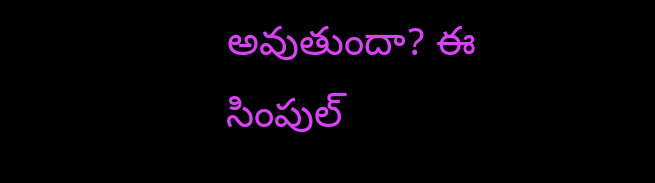అవుతుందా? ఈ సింపుల్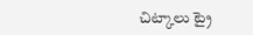చిట్కాలు ట్రై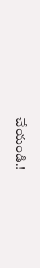చేయండి.!